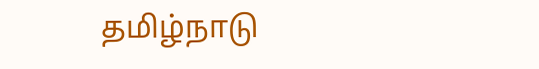தமிழ்நாடு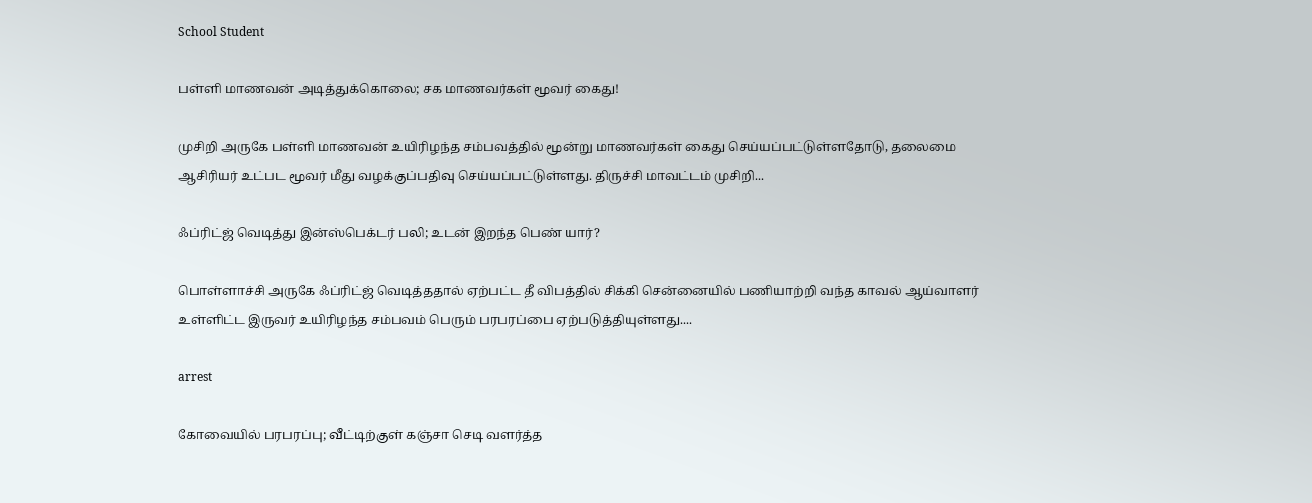School Student

பள்ளி மாணவன் அடித்துக்கொலை; சக மாணவர்கள் மூவர் கைது!

முசிறி அருகே பள்ளி மாணவன் உயிரிழந்த சம்பவத்தில் மூன்று மாணவர்கள் கைது செய்யப்பட்டுள்ளதோடு, தலைமை ஆசிரியர் உட்பட மூவர் மீது வழக்குப்பதிவு செய்யப்பட்டுள்ளது. திருச்சி மாவட்டம் முசிறி...

ஃப்ரிட்ஜ் வெடித்து இன்ஸ்பெக்டர் பலி; உடன் இறந்த பெண் யார்?

பொள்ளாச்சி அருகே ஃப்ரிட்ஜ் வெடித்ததால் ஏற்பட்ட தீ விபத்தில் சிக்கி சென்னையில் பணியாற்றி வந்த காவல் ஆய்வாளர் உள்ளிட்ட இருவர் உயிரிழந்த சம்பவம் பெரும் பரபரப்பை ஏற்படுத்தியுள்ளது....

arrest

கோவையில் பரபரப்பு; வீட்டிற்குள் கஞ்சா செடி வளர்த்த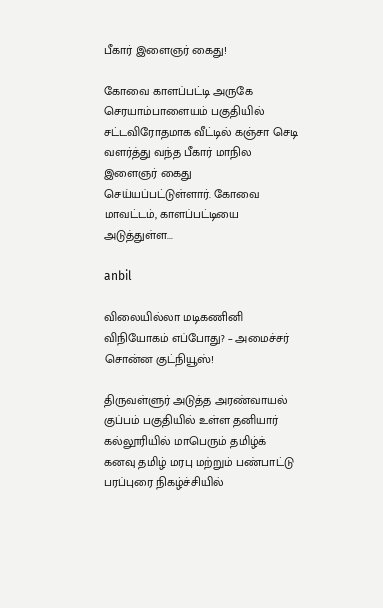பீகார் இளைஞர் கைது!

கோவை காளப்பட்டி அருகே செரயாம்பாளையம் பகுதியில் சட்டவிரோதமாக வீட்டில் கஞ்சா செடி வளர்த்து வந்த பீகார் மாநில இளைஞர் கைது செய்யப்பட்டுள்ளார். கோவை மாவட்டம், காளப்பட்டியை அடுத்துள்ள...

anbil

விலையில்லா மடிகணினி விநியோகம் எப்போது? – அமைச்சர் சொன்ன குட்நியூஸ்!

திருவள்ளுர் அடுத்த அரண்வாயல் குப்பம் பகுதியில் உள்ள தனியார் கல்லூரியில் மாபெரும் தமிழ்க் கனவு தமிழ் மரபு மற்றும் பண்பாட்டு பரப்புரை நிகழ்ச்சியில்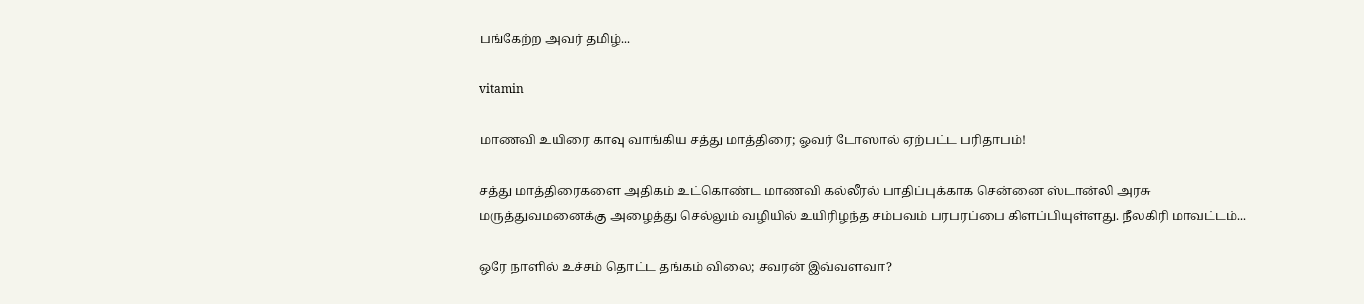பங்கேற்ற அவர் தமிழ்...

vitamin

மாணவி உயிரை காவு வாங்கிய சத்து மாத்திரை; ஓவர் டோஸால் ஏற்பட்ட பரிதாபம்!

சத்து மாத்திரைகளை அதிகம் உட்கொண்ட மாணவி கல்லீரல் பாதிப்புக்காக சென்னை ஸ்டான்லி அரசு மருத்துவமனைக்கு அழைத்து செல்லும் வழியில் உயிரிழந்த சம்பவம் பரபரப்பை கிளப்பியுள்ளது. நீலகிரி மாவட்டம்...

ஒரே நாளில் உச்சம் தொட்ட தங்கம் விலை; சவரன் இவ்வளவா?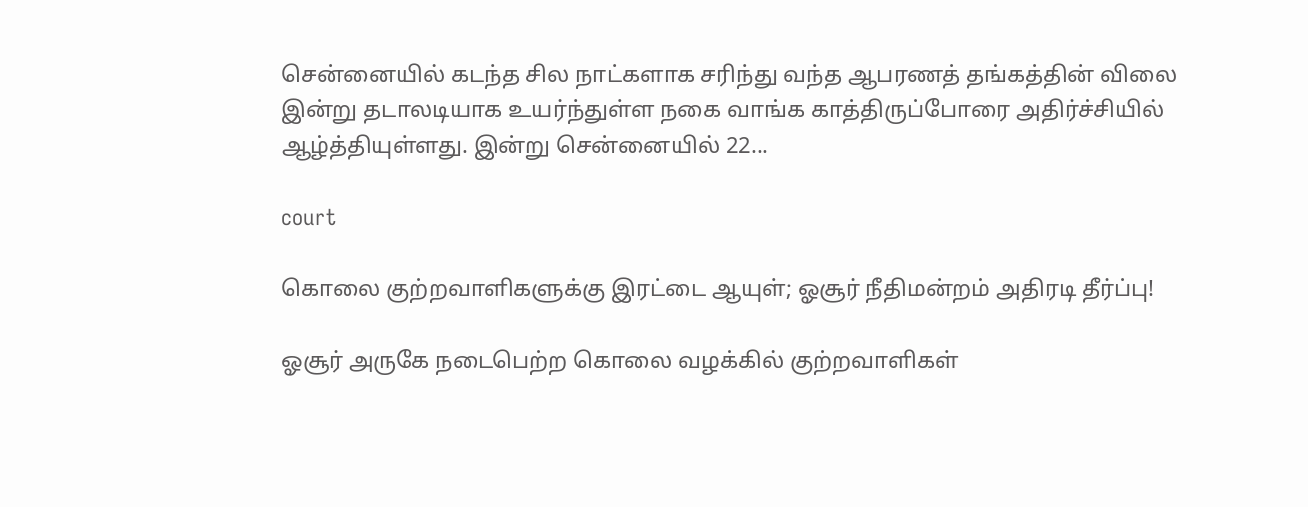சென்னையில் கடந்த சில நாட்களாக சரிந்து வந்த ஆபரணத் தங்கத்தின் விலை இன்று தடாலடியாக உயர்ந்துள்ள நகை வாங்க காத்திருப்போரை அதிர்ச்சியில் ஆழ்த்தியுள்ளது. இன்று சென்னையில் 22...

court

கொலை குற்றவாளிகளுக்கு இரட்டை ஆயுள்; ஓசூர் நீதிமன்றம் அதிரடி தீர்ப்பு!

ஓசூர் அருகே நடைபெற்ற கொலை வழக்கில் குற்றவாளிகள்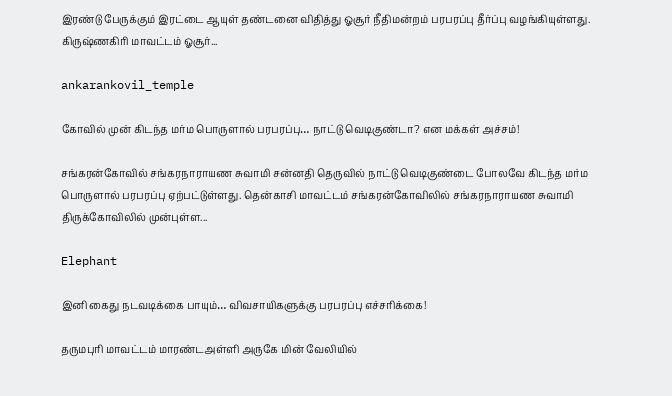இரண்டு பேருக்கும் இரட்டை ஆயுள் தண்டனை விதித்து ஓசூர் நீதிமன்றம் பரபரப்பு தீர்ப்பு வழங்கியுள்ளது. கிருஷ்ணகிரி மாவட்டம் ஓசூர்...

ankarankovil_temple

கோவில் முன் கிடந்த மர்ம பொருளால் பரபரப்பு… நாட்டு வெடிகுண்டா? என மக்கள் அச்சம்!

சங்கரன்கோவில் சங்கரநாராயண சுவாமி சன்னதி தெருவில் நாட்டு வெடிகுண்டை போலவே கிடந்த மர்ம பொருளால் பரபரப்பு ஏற்பட்டுள்ளது. தென்காசி மாவட்டம் சங்கரன்கோவிலில் சங்கரநாராயண சுவாமி திருக்கோவிலில் முன்புள்ள...

Elephant

இனி கைது நடவடிக்கை பாயும்… விவசாயிகளுக்கு பரபரப்பு எச்சரிக்கை!

தருமபுரி மாவட்டம் மாரண்டஅள்ளி அருகே மின் வேலியில்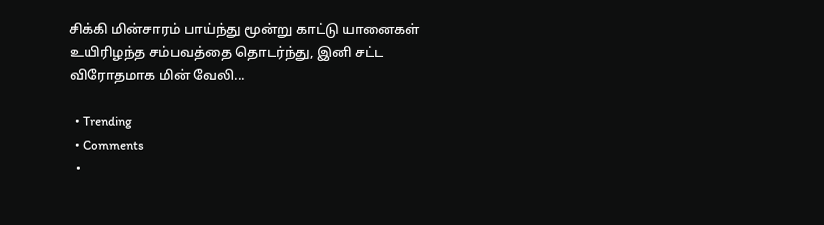சிக்கி மின்சாரம் பாய்ந்து மூன்று காட்டு யானைகள் உயிரிழந்த சம்பவத்தை தொடர்ந்து, இனி சட்ட விரோதமாக மின் வேலி...

  • Trending
  • Comments
  •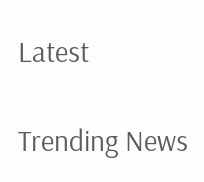Latest

Trending News